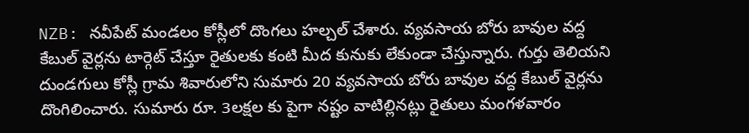NZB: నవీపేట్ మండలం కోస్లీలో దొంగలు హల్చల్ చేశారు. వ్యవసాయ బోరు బావుల వద్ద కేబుల్ వైర్లను టార్గెట్ చేస్తూ రైతులకు కంటి మీద కునుకు లేకుండా చేస్తున్నారు. గుర్తు తెలియని దుండగులు కోస్లీ గ్రామ శివారులోని సుమారు 20 వ్యవసాయ బోరు బావుల వద్ద కేబుల్ వైర్లను దొంగిలించారు. సుమారు రూ. 3లక్షల కు పైగా నష్టం వాటిల్లినట్లు రైతులు మంగళవారం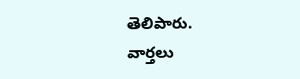తెలిపారు.
వార్తలు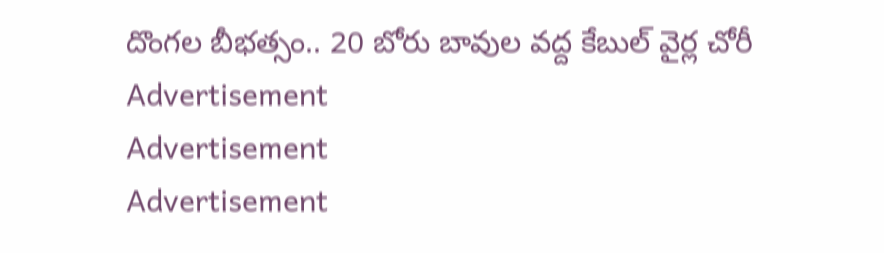దొంగల బీభత్సం.. 20 బోరు బావుల వద్ద కేబుల్ వైర్ల చోరీ
Advertisement
Advertisement
Advertisement